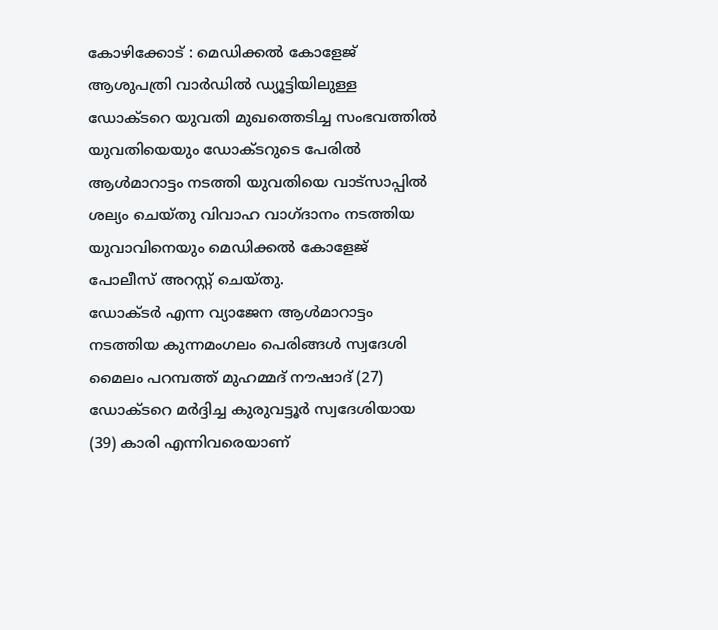കോഴിക്കോട് : മെഡിക്കൽ കോളേജ് ആശുപത്രി വാർഡിൽ ഡ്യൂട്ടിയിലുള്ള ഡോക്ടറെ യുവതി മുഖത്തെടിച്ച സംഭവത്തിൽ യുവതിയെയും ഡോക്ടറുടെ പേരിൽ ആൾമാറാട്ടം നടത്തി യുവതിയെ വാട്സാപ്പിൽ ശല്യം ചെയ്തു വിവാഹ വാഗ്ദാനം നടത്തിയ യുവാവിനെയും മെഡിക്കൽ കോളേജ് പോലീസ് അറസ്റ്റ് ചെയ്തു.
ഡോക്ടർ എന്ന വ്യാജേന ആൾമാറാട്ടം നടത്തിയ കുന്നമംഗലം പെരിങ്ങൾ സ്വദേശി മൈലം പറമ്പത്ത് മുഹമ്മദ് നൗഷാദ് (27) ഡോക്ടറെ മർദ്ദിച്ച കുരുവട്ടൂർ സ്വദേശിയായ (39) കാരി എന്നിവരെയാണ്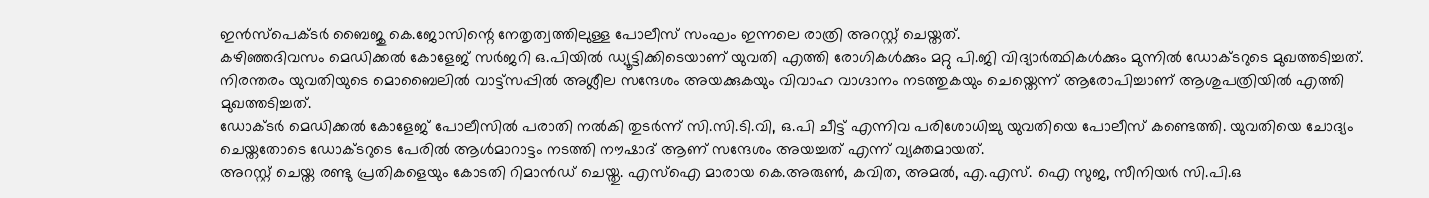ഇൻസ്പെക്ടർ ബൈജു കെ.ജോസിന്റെ നേതൃത്വത്തിലുള്ള പോലീസ് സംഘം ഇന്നലെ രാത്രി അറസ്റ്റ് ചെയ്തത്.
കഴിഞ്ഞദിവസം മെഡിക്കൽ കോളേജ് സർജറി ഒ.പിയിൽ ഡ്യൂട്ടിക്കിടെയാണ് യുവതി എത്തി രോഗികൾക്കും മറ്റു പി.ജി വിദ്യാർത്ഥികൾക്കും മുന്നിൽ ഡോക്ടറുടെ മുഖത്തടിച്ചത്. നിരന്തരം യുവതിയുടെ മൊബൈലിൽ വാട്ട്സപ്പിൽ അശ്ലീല സന്ദേശം അയക്കുകയും വിവാഹ വാഗ്ദാനം നടത്തുകയും ചെയ്തെന്ന് ആരോപിച്ചാണ് ആശുപത്രിയിൽ എത്തി മുഖത്തടിച്ചത്.
ഡോക്ടർ മെഡിക്കൽ കോളേജ് പോലീസിൽ പരാതി നൽകി തുടർന്ന് സി.സി.ടി.വി, ഒ.പി ചീട്ട് എന്നിവ പരിശോധിച്ചു യുവതിയെ പോലീസ് കണ്ടെത്തി. യുവതിയെ ചോദ്യം ചെയ്തതോടെ ഡോക്ടറുടെ പേരിൽ ആൾമാറാട്ടം നടത്തി നൗഷാദ് ആണ് സന്ദേശം അയച്ചത് എന്ന് വ്യക്തമായത്.
അറസ്റ്റ് ചെയ്ത രണ്ടു പ്രതികളെയും കോടതി റിമാൻഡ് ചെയ്തു. എസ്ഐ മാരായ കെ.അരുൺ, കവിത, അമൽ, എ.എസ്. ഐ സുജ, സീനിയർ സി.പി.ഒ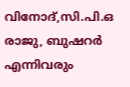വിനോദ്,സി.പി.ഒ രാജു, ബുഷറർ എന്നിവരും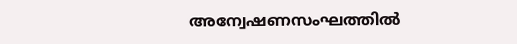അന്വേഷണസംഘത്തിൽ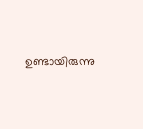ഉണ്ടായിരുന്നു